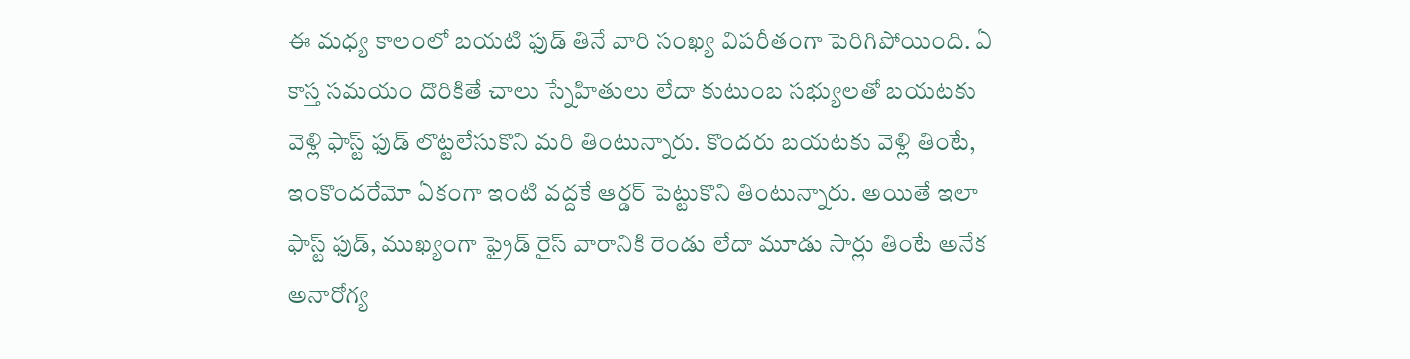ఈ మధ్య కాలంలో బయటి ఫుడ్ తినే వారి సంఖ్య విపరీతంగా పెరిగిపోయింది. ఏ కాస్త సమయం దొరికితే చాలు స్నేహితులు లేదా కుటుంబ సభ్యులతో బయటకు వెళ్లి ఫాస్ట్ ఫుడ్ లొట్టలేసుకొని మరి తింటున్నారు. కొందరు బయటకు వెళ్లి తింటే, ఇంకొందరేమో ఏకంగా ఇంటి వద్దకే ఆర్డర్ పెట్టుకొని తింటున్నారు. అయితే ఇలా ఫాస్ట్ ఫుడ్, ముఖ్యంగా ఫ్రైడ్ రైస్ వారానికి రెండు లేదా మూడు సార్లు తింటే అనేక అనారోగ్య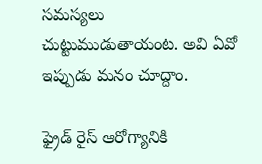సమస్యలు చుట్టుముడుతాయంట. అవి ఏవో ఇప్పుడు మనం చూద్దాం.

ఫ్రైడ్ రైస్ ఆరోగ్యానికి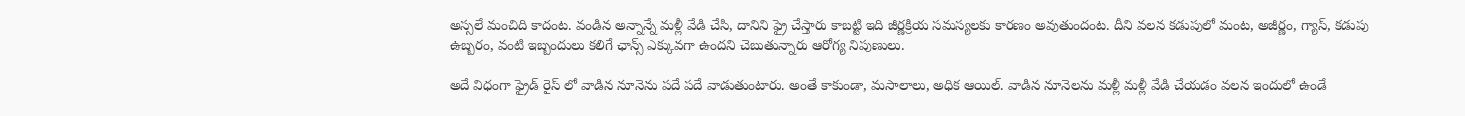అస్సలే మంచిది కాదంట. వండిన అన్నాన్నే మళ్లీ వేడి చేసి, దానిని ఫ్రై చేస్తారు కాబట్టి ఇది జీర్ణక్రియ సమస్యలకు కారణం అవుతుందంట. దీని వలన కడుపులో మంట, అజీర్ణం, గ్యాస్, కడుపు ఉబ్బరం, వంటి ఇబ్బందులు కలిగే ఛాన్స్ ఎక్కువగా ఉందని చెబుతున్నారు ఆరోగ్య నిపుణులు.

అదే విధంగా ఫ్రైడ్ రైస్ లో వాడిన నూనెను పదే పదే వాడుతుంటారు. అంతే కాకుండా, మసాలాలు, అధిక ఆయిల్. వాడిన నూనెలను మళ్లీ మళ్లీ వేడి చేయడం వలన ఇందులో ఉండే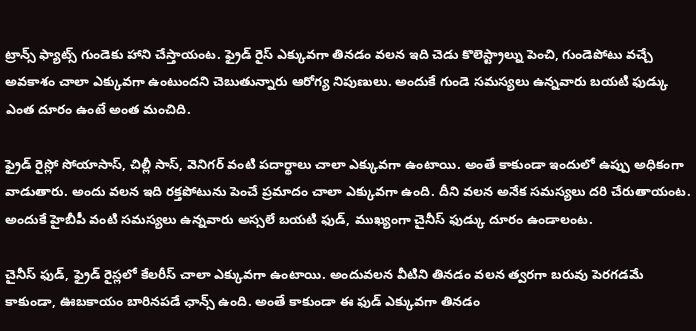ట్రాన్స్ ఫ్యాట్స్ గుండెకు హాని చేస్తాయంట. ఫ్రైడ్ రైస్ ఎక్కువగా తినడం వలన ఇది చెడు కొలెస్ట్రాల్ను పెంచి, గుండెపోటు వచ్చే అవకాశం చాలా ఎక్కువగా ఉంటుందని చెబుతున్నారు ఆరోగ్య నిపుణులు. అందుకే గుండె సమస్యలు ఉన్నవారు బయటి ఫుడ్కు ఎంత దూరం ఉంటే అంత మంచిది.

ఫ్రైడ్ రైస్లో సోయాసాస్, చిల్లీ సాస్, వెనిగర్ వంటి పదార్థాలు చాలా ఎక్కువగా ఉంటాయి. అంతే కాకుండా ఇందులో ఉప్పు అధికంగా వాడుతారు. అందు వలన ఇది రక్తపోటును పెంచే ప్రమాదం చాలా ఎక్కువగా ఉంది. దీని వలన అనేక సమస్యలు దరి చేరుతాయంట. అందుకే హైబీపీ వంటి సమస్యలు ఉన్నవారు అస్సలే బయటి ఫుడ్, ముఖ్యంగా చైనీస్ ఫుడ్కు దూరం ఉండాలంట.

చైనీస్ ఫుడ్, ఫ్రైడ్ రైస్లలో కేలరీస్ చాలా ఎక్కువగా ఉంటాయి. అందువలన వీటిని తినడం వలన త్వరగా బరువు పెరగడమే కాకుండా, ఊబకాయం బారినపడే ఛాన్స్ ఉంది. అంతే కాకుండా ఈ ఫుడ్ ఎక్కువగా తినడం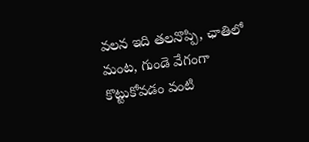వలన ఇది తలనొప్పి, ఛాతిలో మంట, గుండె వేగంగా కొట్టుకోవడం వంటి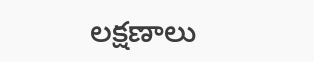లక్షణాలు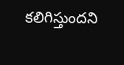కలిగిస్తుందని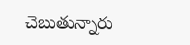చెబుతున్నారు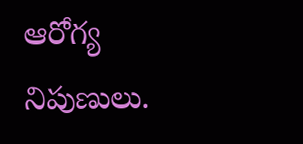ఆరోగ్య నిపుణులు.